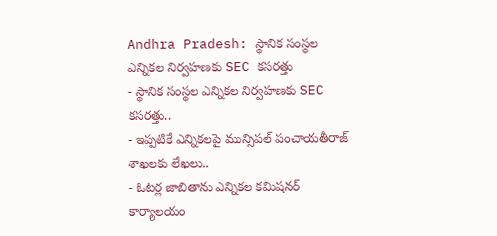Andhra Pradesh: స్థానిక సంస్థల ఎన్నికల నిర్వహణకు SEC కసరత్తు
- స్థానిక సంస్థల ఎన్నికల నిర్వహణకు SEC కసరత్తు..
- ఇప్పటికే ఎన్నికలపై మున్సిపల్ పంచాయతీరాజ్ శాఖలకు లేఖలు..
- ఓటర్ల జాబితాను ఎన్నికల కమిషనర్ కార్యాలయం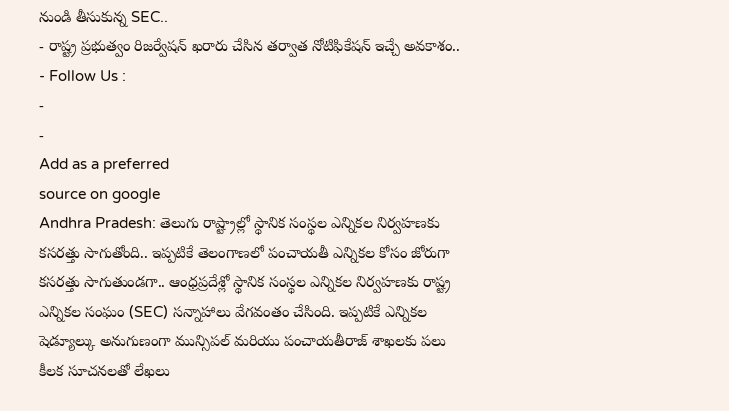నుండి తీసుకున్న SEC..
- రాష్ట్ర ప్రభుత్వం రిజర్వేషన్ ఖరారు చేసిన తర్వాత నోటిఫికేషన్ ఇచ్చే అవకాశం..
- Follow Us :
-
-
Add as a preferred
source on google
Andhra Pradesh: తెలుగు రాష్ట్రాల్లో స్థానిక సంస్థల ఎన్నికల నిర్వహణకు కసరత్తు సాగుతోంది.. ఇప్పటికే తెలంగాణలో పంచాయతీ ఎన్నికల కోసం జోరుగా కసరత్తు సాగుతుండగా.. ఆంధ్రప్రదేశ్లో స్థానిక సంస్థల ఎన్నికల నిర్వహణకు రాష్ట్ర ఎన్నికల సంఘం (SEC) సన్నాహాలు వేగవంతం చేసింది. ఇప్పటికే ఎన్నికల షెడ్యూల్కు అనుగుణంగా మున్సిపల్ మరియు పంచాయతీరాజ్ శాఖలకు పలు కీలక సూచనలతో లేఖలు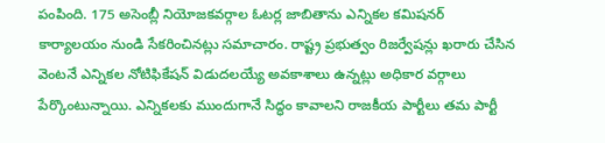పంపింది. 175 అసెంబ్లీ నియోజకవర్గాల ఓటర్ల జాబితాను ఎన్నికల కమిషనర్ కార్యాలయం నుండి సేకరించినట్లు సమాచారం. రాష్ట్ర ప్రభుత్వం రిజర్వేషన్లు ఖరారు చేసిన వెంటనే ఎన్నికల నోటిఫికేషన్ విడుదలయ్యే అవకాశాలు ఉన్నట్లు అధికార వర్గాలు పేర్కొంటున్నాయి. ఎన్నికలకు ముందుగానే సిద్ధం కావాలని రాజకీయ పార్టీలు తమ పార్టీ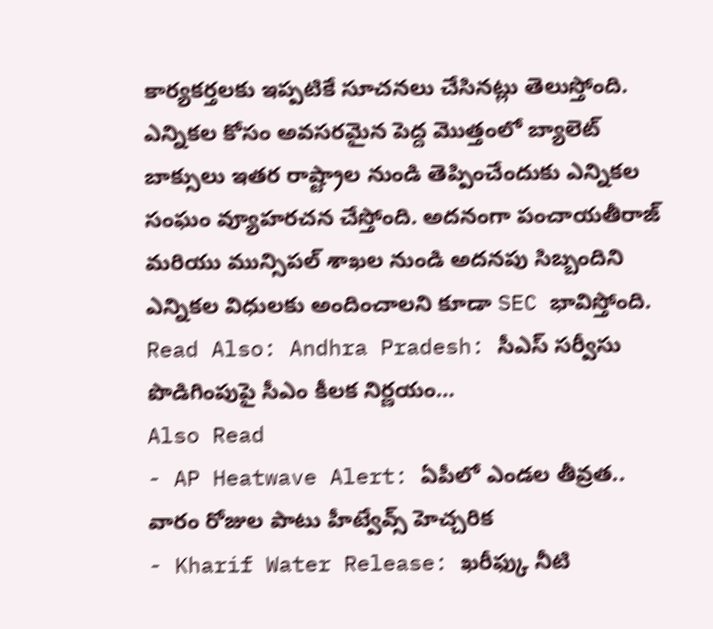కార్యకర్తలకు ఇప్పటికే సూచనలు చేసినట్లు తెలుస్తోంది. ఎన్నికల కోసం అవసరమైన పెద్ద మొత్తంలో బ్యాలెట్ బాక్సులు ఇతర రాష్ట్రాల నుండి తెప్పించేందుకు ఎన్నికల సంఘం వ్యూహరచన చేస్తోంది. అదనంగా పంచాయతీరాజ్ మరియు మున్సిపల్ శాఖల నుండి అదనపు సిబ్బందిని ఎన్నికల విధులకు అందించాలని కూడా SEC భావిస్తోంది.
Read Also: Andhra Pradesh: సీఎస్ సర్వీసు పొడిగింపుపై సీఎం కీలక నిర్ణయం…
Also Read
- AP Heatwave Alert: ఏపీలో ఎండల తీవ్రత.. వారం రోజుల పాటు హీట్వేవ్స్ హెచ్చరిక
- Kharif Water Release: ఖరీఫ్కు నీటి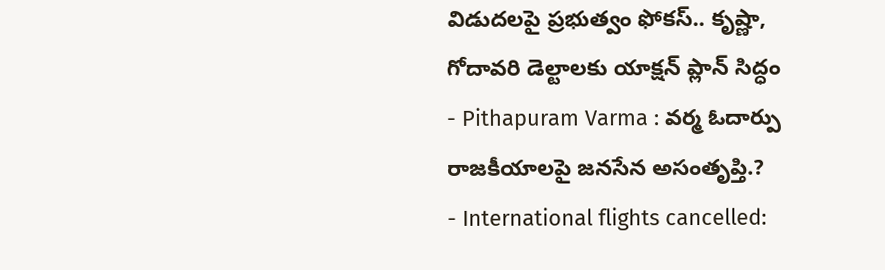విడుదలపై ప్రభుత్వం ఫోకస్.. కృష్ణా, గోదావరి డెల్టాలకు యాక్షన్ ప్లాన్ సిద్ధం
- Pithapuram Varma : వర్మ ఓదార్పు రాజకీయాలపై జనసేన అసంతృప్తి.?
- International flights cancelled: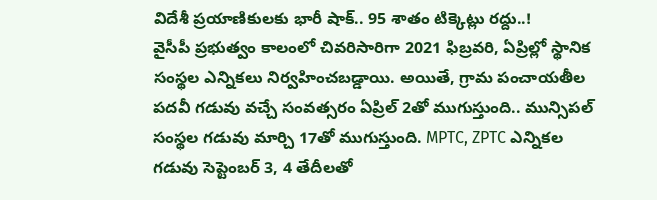విదేశీ ప్రయాణికులకు భారీ షాక్.. 95 శాతం టిక్కెట్లు రద్దు..!
వైసీపీ ప్రభుత్వం కాలంలో చివరిసారిగా 2021 ఫిబ్రవరి, ఏప్రిల్లో స్థానిక సంస్థల ఎన్నికలు నిర్వహించబడ్డాయి. అయితే, గ్రామ పంచాయతీల పదవీ గడువు వచ్చే సంవత్సరం ఏప్రిల్ 2తో ముగుస్తుంది.. మున్సిపల్ సంస్థల గడువు మార్చి 17తో ముగుస్తుంది. MPTC, ZPTC ఎన్నికల గడువు సెప్టెంబర్ 3, 4 తేదీలతో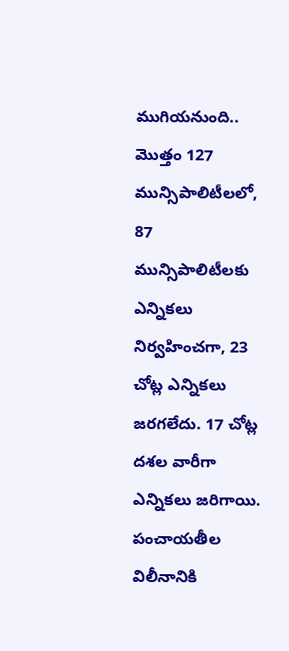ముగియనుంది.. మొత్తం 127 మున్సిపాలిటీలలో, 87 మున్సిపాలిటీలకు ఎన్నికలు నిర్వహించగా, 23 చోట్ల ఎన్నికలు జరగలేదు. 17 చోట్ల దశల వారీగా ఎన్నికలు జరిగాయి. పంచాయతీల విలీనానికి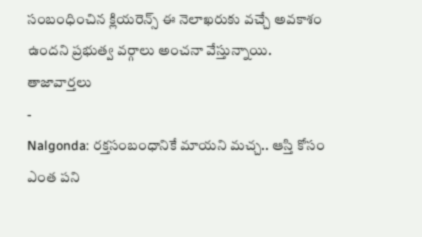సంబంధించిన క్లియరెన్స్ ఈ నెలాఖరుకు వచ్చే అవకాశం ఉందని ప్రభుత్వ వర్గాలు అంచనా వేస్తున్నాయి.
తాజావార్తలు
-
Nalgonda: రక్తసంబంధానికే మాయని మచ్చ.. ఆస్తి కోసం ఎంత పని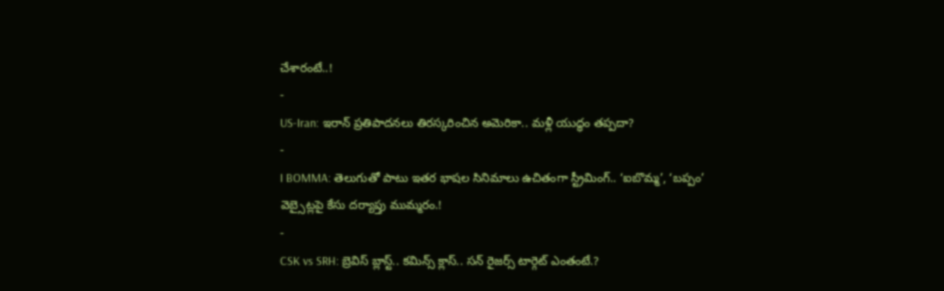చేశారంటే..!
-
US-Iran: ఇరాన్ ప్రతిపాదనలు తిరస్కరించిన అమెరికా.. మళ్లీ యుద్ధం తప్పదా?
-
I BOMMA: తెలుగుతో పాటు ఇతర భాషల సినిమాలు ఉచితంగా స్ట్రీమింగ్.. ‘ఐబొమ్మ’, ‘బప్పం’ వెబ్సైట్లపై కేసు దర్యాప్తు ముమ్మరం.!
-
CSK vs SRH: బ్రెవిస్ బ్లాస్ట్.. కమిన్స్ క్లాస్.. సన్ రైజర్స్ టార్గెట్ ఎంతంటే.?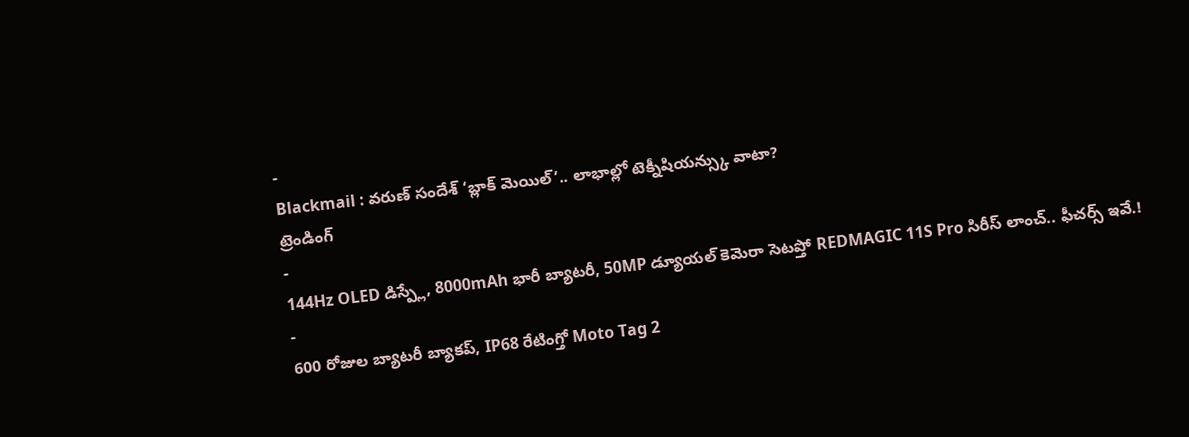-
Blackmail : వరుణ్ సందేశ్ ‘బ్లాక్ మెయిల్’.. లాభాల్లో టెక్నీషియన్స్కు వాటా?
ట్రెండింగ్
-
144Hz OLED డిస్ప్లే, 8000mAh భారీ బ్యాటరీ, 50MP డ్యూయల్ కెమెరా సెటప్తో REDMAGIC 11S Pro సిరీస్ లాంచ్.. ఫీచర్స్ ఇవే.!
-
600 రోజుల బ్యాటరీ బ్యాకప్, IP68 రేటింగ్తో Moto Tag 2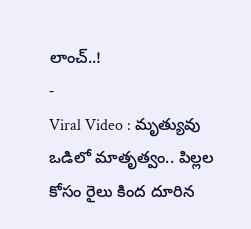లాంచ్..!
-
Viral Video : మృత్యువు ఒడిలో మాతృత్వం.. పిల్లల కోసం రైలు కింద దూరిన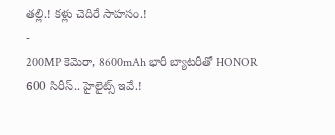తల్లి.! కళ్లు చెదిరే సాహసం.!
-
200MP కెమెరా, 8600mAh భారీ బ్యాటరీతో HONOR 600 సిరీస్.. హైలైట్స్ ఇవే.!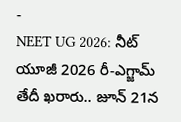-
NEET UG 2026: నీట్ యూజీ 2026 రీ-ఎగ్జామ్ తేదీ ఖరారు.. జూన్ 21న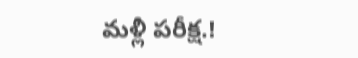మళ్లీ పరీక్ష.!